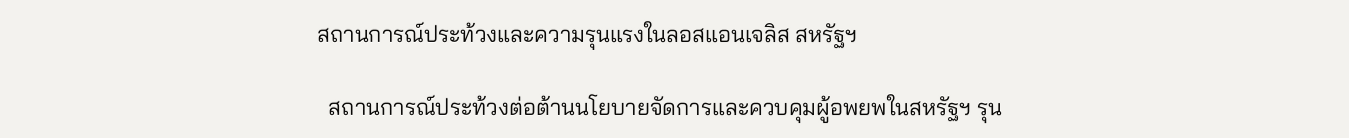สถานการณ์ประท้วงและความรุนแรงในลอสแอนเจลิส สหรัฐฯ

  สถานการณ์ประท้วงต่อต้านนโยบายจัดการและควบคุมผู้อพยพในสหรัฐฯ รุน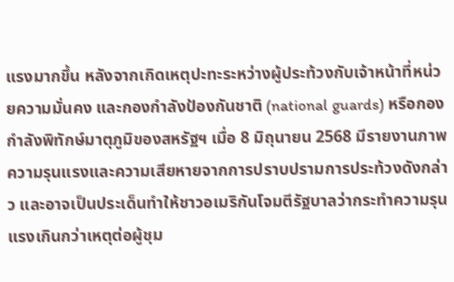แรงมากขึ้น หลังจากเกิดเหตุปะทะระหว่างผู้ประท้วงกับเจ้าหน้าที่หน่วยความมั่นคง และกองกำลังป้องกันชาติ (national guards) หรือกองกำลังพิทักษ์มาตุภูมิของสหรัฐฯ เมื่อ 8 มิถุนายน 2568 มีรายงานภาพความรุนแรงและความเสียหายจากการปราบปรามการประท้วงดังกล่าว และอาจเป็นประเด็นทำให้ชาวอเมริกันโจมตีรัฐบาลว่ากระทำความรุนแรงเกินกว่าเหตุต่อผู้ชุม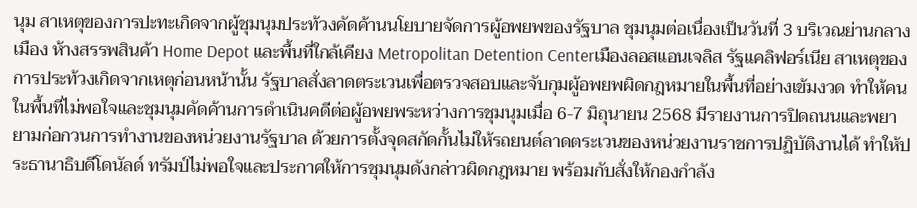นุม สาเหตุของการปะทะเกิดจากผู้ชุมนุมประท้วงคัดค้านนโยบายจัดการผู้อพยพของรัฐบาล ชุมนุมต่อเนื่องเป็นวันที่ 3 บริเวณย่านกลางเมือง ห้างสรรพสินค้า Home Depot และพื้นที่ใกล้เคียง Metropolitan Detention Centerเมืองลอสแอนเจลิส รัฐแคลิฟอร์เนีย สาเหตุของการประท้วงเกิดจากเหตุก่อนหน้านั้น รัฐบาลสั่งลาดตระเวนเพื่อตรวจสอบและจับกุมผู้อพยพผิดกฎหมายในพื้นที่อย่างเข้มงวด ทำให้คนในพื้นที่ไม่พอใจและชุมนุมคัดค้านการดำเนินคดีต่อผู้อพยพระหว่างการชุมนุมเมื่อ 6-7 มิถุนายน 2568 มีรายงานการปิดถนนและพยายามก่อกวนการทำงานของหน่วยงานรัฐบาล ด้วยการตั้งจุดสกัดกั้นไม่ให้รถยนต์ลาดตระเวนของหน่วยงานราชการปฏิบัติงานได้ ทำให้ประธานาธิบดีโดนัลด์ ทรัมป์ไม่พอใจและประกาศให้การชุมนุมดังกล่าวผิดกฎหมาย พร้อมกับสั่งให้กองกำลัง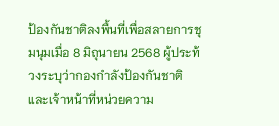ป้องกันชาติลงพื้นที่เพื่อสลายการชุมนุมเมื่อ 8 มิถุนายน 2568 ผู้ประท้วงระบุว่ากองกำลังป้องกันชาติและเจ้าหน้าที่หน่วยความ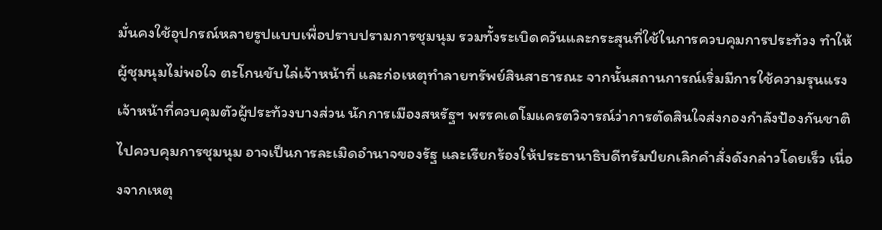มั่นคงใช้อุปกรณ์หลายรูปแบบเพื่อปราบปรามการชุมนุม รวมทั้งระเบิดควันและกระสุนที่ใช้ในการควบคุมการประท้วง ทำให้ผู้ชุมนุมไม่พอใจ ตะโกนขับไล่เจ้าหน้าที่ และก่อเหตุทำลายทรัพย์สินสาธารณะ จากนั้นสถานการณ์เริ่มมีการใช้ความรุนแรง เจ้าหน้าที่ควบคุมตัวผู้ประท้วงบางส่วน นักการเมืองสหรัฐฯ พรรคเดโมแครตวิจารณ์ว่าการตัดสินใจส่งกองกำลังป้องกันชาติไปควบคุมการชุมนุม อาจเป็นการละเมิดอำนาจของรัฐ และเรียกร้องให้ประธานาธิบดีทรัมป์ยกเลิกคำสั่งดังกล่าวโดยเร็ว เนื่องจากเหตุ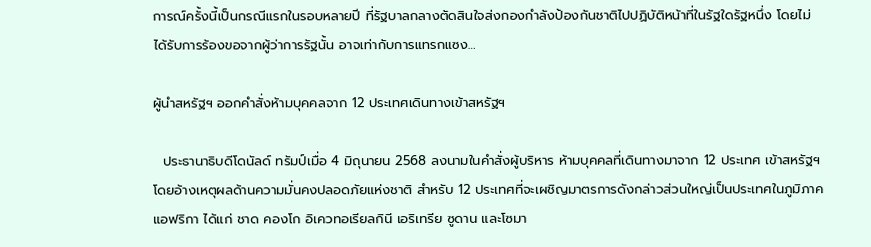การณ์ครั้งนี้เป็นกรณีแรกในรอบหลายปี ที่รัฐบาลกลางตัดสินใจส่งกองกำลังป้องกันชาติไปปฏิบัติหน้าที่ในรัฐใดรัฐหนึ่ง โดยไม่ได้รับการร้องขอจากผู้ว่าการรัฐนั้น อาจเท่ากับการแทรกแซง…

ผู้นำสหรัฐฯ ออกคำสั่งห้ามบุคคลจาก 12 ประเทศเดินทางเข้าสหรัฐฯ

  ประธานาธิบดีโดนัลด์ ทรัมป์เมื่อ 4 มิถุนายน 2568 ลงนามในคำสั่งผู้บริหาร ห้ามบุคคลที่เดินทางมาจาก 12 ประเทศ เข้าสหรัฐฯ โดยอ้างเหตุผลด้านความมั่นคงปลอดภัยแห่งชาติ สำหรับ 12 ประเทศที่จะเผชิญมาตรการดังกล่าวส่วนใหญ่เป็นประเทศในภูมิภาคแอฟริกา ได้แก่ ชาด คองโก อิเควทอเรียลกินี เอริเทรีย ซูดาน และโซมา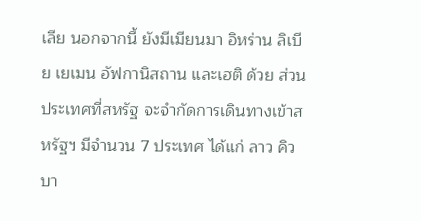เลีย นอกจากนี้ ยังมีเมียนมา อิหร่าน ลิเบีย เยเมน อัฟกานิสถาน และเฮติ ด้วย ส่วนประเทศที่สหรัฐ จะจำกัดการเดินทางเข้าสหรัฐฯ มีจำนวน 7 ประเทศ ได้แก่ ลาว คิวบา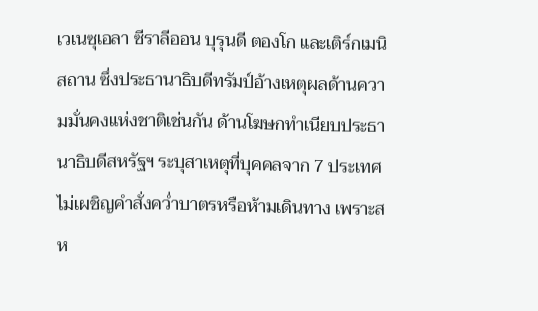เวเนซุเอลา ซีราลีออน บุรุนดี ตองโก และเติร์กเมนิสถาน ซึ่งประธานาธิบดีทรัมป์อ้างเหตุผลด้านความมั่นคงแห่งชาติเช่นกัน ด้านโฆษกทำเนียบประธานาธิบดีสหรัฐฯ ระบุสาเหตุที่บุคคลจาก 7 ประเทศไม่เผชิญคำสั่งคว่ำบาตรหรือห้ามเดินทาง เพราะสห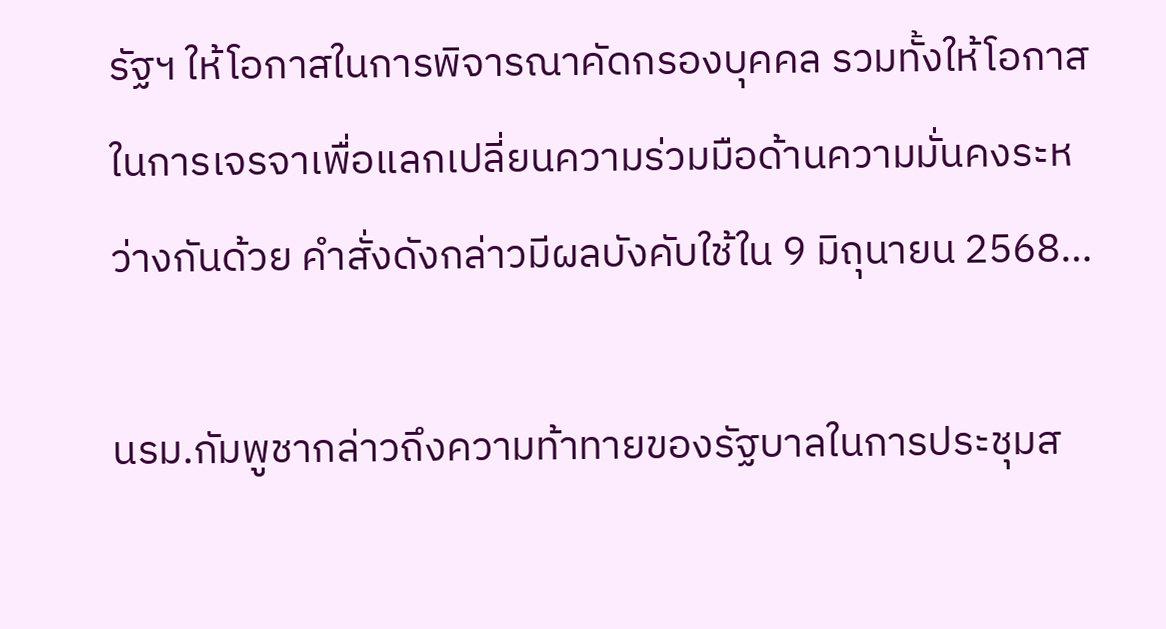รัฐฯ ให้โอกาสในการพิจารณาคัดกรองบุคคล รวมทั้งให้โอกาสในการเจรจาเพื่อแลกเปลี่ยนความร่วมมือด้านความมั่นคงระหว่างกันด้วย คำสั่งดังกล่าวมีผลบังคับใช้ใน 9 มิถุนายน 2568…

นรม.กัมพูชากล่าวถึงความท้าทายของรัฐบาลในการประชุมส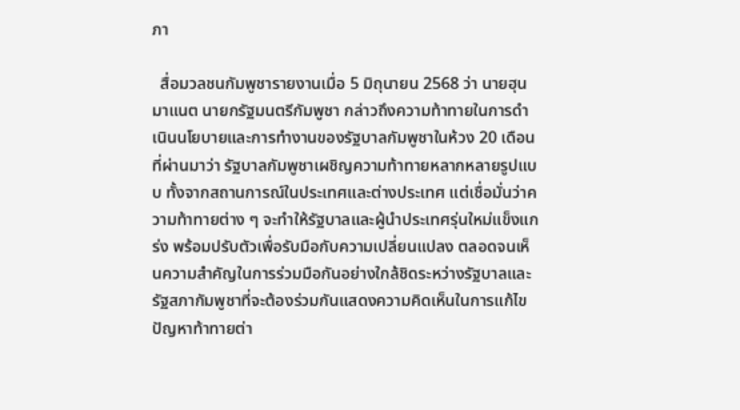ภา

  สื่อมวลชนกัมพูชารายงานเมื่อ 5 มิถุนายน 2568 ว่า นายฮุน มาแนต นายกรัฐมนตรีกัมพูชา กล่าวถึงความท้าทายในการดำเนินนโยบายและการทำงานของรัฐบาลกัมพูชาในห้วง 20 เดือนที่ผ่านมาว่า รัฐบาลกัมพูชาเผชิญความท้าทายหลากหลายรูปแบบ ทั้งจากสถานการณ์ในประเทศและต่างประเทศ แต่เชื่อมั่นว่าความท้าทายต่าง ๆ จะทำให้รัฐบาลและผู้นำประเทศรุ่นใหม่แข็งแกร่ง พร้อมปรับตัวเพื่อรับมือกับความเปลี่ยนแปลง ตลอดจนเห็นความสำคัญในการร่วมมือกันอย่างใกล้ชิดระหว่างรัฐบาลและรัฐสภากัมพูชาที่จะต้องร่วมกันแสดงความคิดเห็นในการแก้ไขปัญหาท้าทายต่า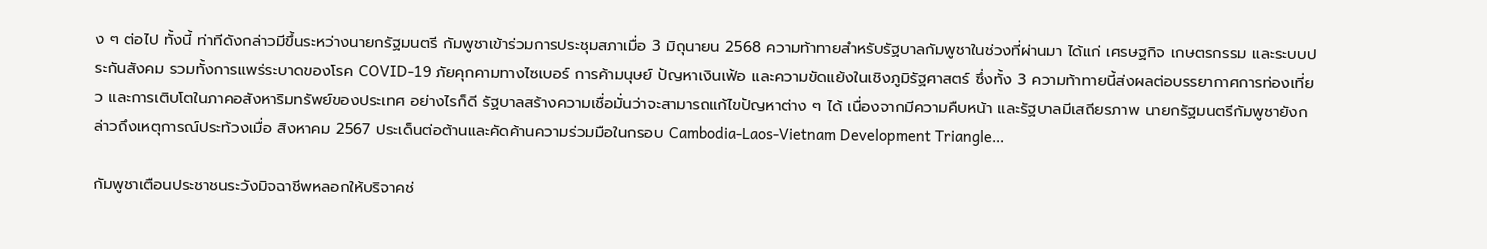ง ๆ ต่อไป ทั้งนี้ ท่าทีดังกล่าวมีขึ้นระหว่างนายกรัฐมนตรี กัมพูชาเข้าร่วมการประชุมสภาเมื่อ 3 มิถุนายน 2568 ความท้าทายสำหรับรัฐบาลกัมพูชาในช่วงที่ผ่านมา ได้แก่ เศรษฐกิจ เกษตรกรรม และระบบประกันสังคม รวมทั้งการแพร่ระบาดของโรค COVID-19 ภัยคุกคามทางไซเบอร์ การค้ามนุษย์ ปัญหาเงินเฟ้อ และความขัดแย้งในเชิงภูมิรัฐศาสตร์ ซึ่งทั้ง 3 ความท้าทายนี้ส่งผลต่อบรรยากาศการท่องเที่ยว และการเติบโตในภาคอสังหาริมทรัพย์ของประเทศ อย่างไรก็ดี รัฐบาลสร้างความเชื่อมั่นว่าจะสามารถแก้ไขปัญหาต่าง ๆ ได้ เนื่องจากมีความคืบหน้า และรัฐบาลมีเสถียรภาพ นายกรัฐมนตรีกัมพูชายังกล่าวถึงเหตุการณ์ประท้วงเมื่อ สิงหาคม 2567 ประเด็นต่อต้านและคัดค้านความร่วมมือในกรอบ Cambodia-Laos-Vietnam Development Triangle…

กัมพูชาเตือนประชาชนระวังมิจฉาชีพหลอกให้บริจาคช่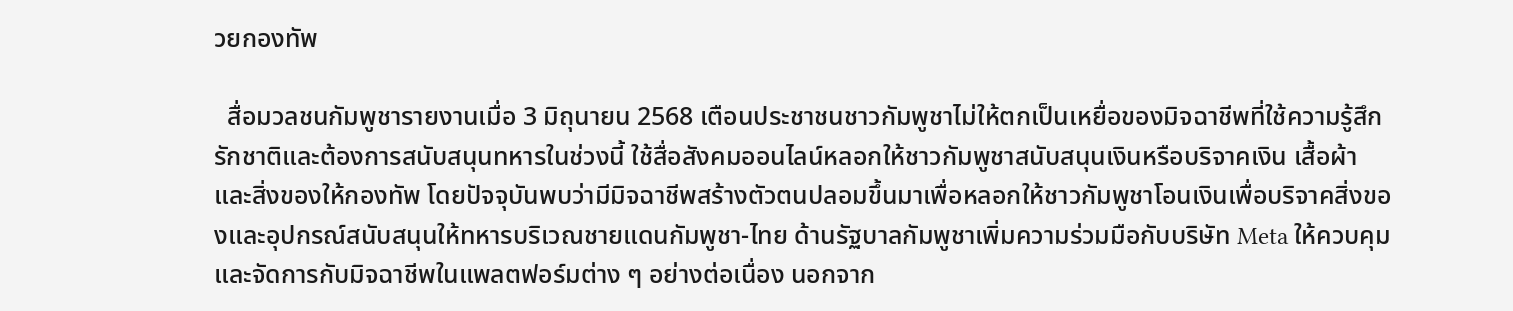วยกองทัพ

  สื่อมวลชนกัมพูชารายงานเมื่อ 3 มิถุนายน 2568 เตือนประชาชนชาวกัมพูชาไม่ให้ตกเป็นเหยื่อของมิจฉาชีพที่ใช้ความรู้สึกรักชาติและต้องการสนับสนุนทหารในช่วงนี้ ใช้สื่อสังคมออนไลน์หลอกให้ชาวกัมพูชาสนับสนุนเงินหรือบริจาคเงิน เสื้อผ้า และสิ่งของให้กองทัพ โดยปัจจุบันพบว่ามีมิจฉาชีพสร้างตัวตนปลอมขึ้นมาเพื่อหลอกให้ชาวกัมพูชาโอนเงินเพื่อบริจาคสิ่งของและอุปกรณ์สนับสนุนให้ทหารบริเวณชายแดนกัมพูชา-ไทย ด้านรัฐบาลกัมพูชาเพิ่มความร่วมมือกับบริษัท Meta ให้ควบคุมและจัดการกับมิจฉาชีพในแพลตฟอร์มต่าง ๆ อย่างต่อเนื่อง นอกจาก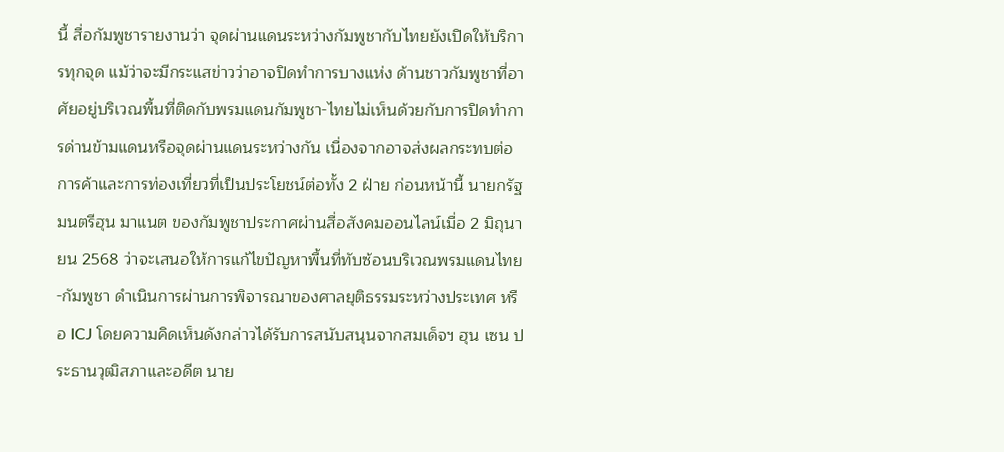นี้ สื่อกัมพูชารายงานว่า จุดผ่านแดนระหว่างกัมพูชากับไทยยังเปิดให้บริการทุกจุด แม้ว่าจะมีกระแสข่าวว่าอาจปิดทำการบางแห่ง ด้านชาวกัมพูชาที่อาศัยอยู่บริเวณพื้นที่ติดกับพรมแดนกัมพูชา-ไทยไม่เห็นด้วยกับการปิดทำการด่านข้ามแดนหรือจุดผ่านแดนระหว่างกัน เนื่องจากอาจส่งผลกระทบต่อการค้าและการท่องเที่ยวที่เป็นประโยชน์ต่อทั้ง 2 ฝ่าย ก่อนหน้านี้ นายกรัฐมนตรีฮุน มาแนต ของกัมพูชาประกาศผ่านสื่อสังคมออนไลน์เมื่อ 2 มิถุนายน 2568 ว่าจะเสนอให้การแก้ไขปัญหาพื้นที่ทับซ้อนบริเวณพรมแดนไทย-กัมพูชา ดำเนินการผ่านการพิจารณาของศาลยุติธรรมระหว่างประเทศ หรือ ICJ โดยความคิดเห็นดังกล่าวได้รับการสนับสนุนจากสมเด็จฯ ฮุน เซน ประธานวุฒิสภาและอดีต นาย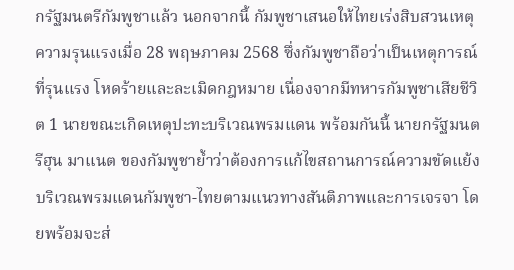กรัฐมนตรีกัมพูชาแล้ว นอกจากนี้ กัมพูชาเสนอให้ไทยเร่งสิบสวนเหตุความรุนแรงเมื่อ 28 พฤษภาคม 2568 ซึ่งกัมพูชาถือว่าเป็นเหตุการณ์ที่รุนแรง โหดร้ายและละเมิดกฎหมาย เนื่องจากมีทหารกัมพูชาเสียชีวิต 1 นายขณะเกิดเหตุปะทะบริเวณพรมแดน พร้อมกันนี้ นายกรัฐมนตรีฮุน มาแนต ของกัมพูชาย้ำว่าต้องการแก้ไขสถานการณ์ความขัดแย้งบริเวณพรมแดนกัมพูชา-ไทยตามแนวทางสันติภาพและการเจรจา โดยพร้อมจะส่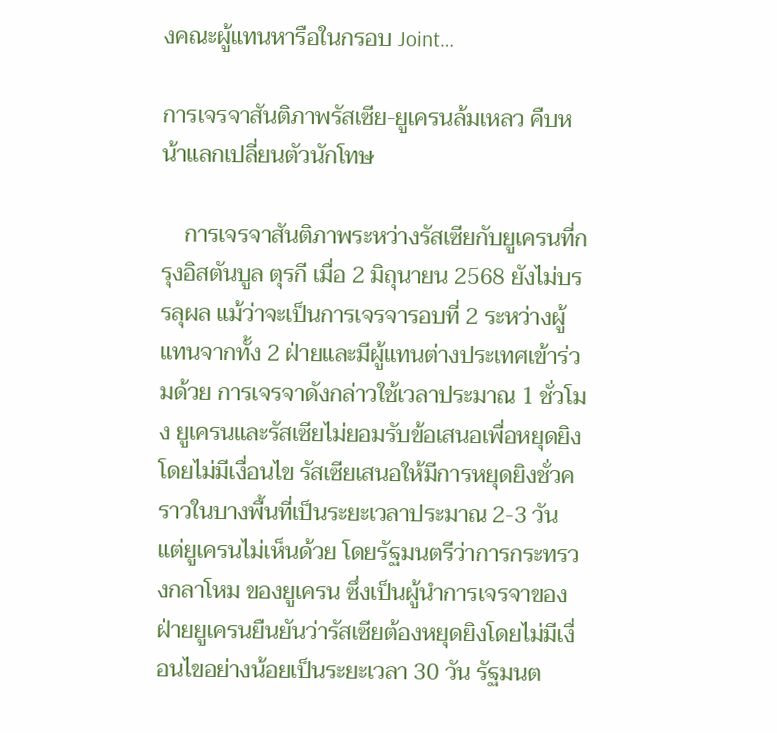งคณะผู้แทนหารือในกรอบ Joint…

การเจรจาสันติภาพรัสเซีย-ยูเครนล้มเหลว คืบหน้าแลกเปลี่ยนตัวนักโทษ

    การเจรจาสันติภาพระหว่างรัสเซียกับยูเครนที่กรุงอิสตันบูล ตุรกี เมื่อ 2 มิถุนายน 2568 ยังไม่บรรลุผล แม้ว่าจะเป็นการเจรจารอบที่ 2 ระหว่างผู้แทนจากทั้ง 2 ฝ่ายและมีผู้แทนต่างประเทศเข้าร่วมด้วย การเจรจาดังกล่าวใช้เวลาประมาณ 1 ชั่วโมง ยูเครนและรัสเซียไม่ยอมรับข้อเสนอเพื่อหยุดยิงโดยไม่มีเงื่อนไข รัสเซียเสนอให้มีการหยุดยิงชั่วคราวในบางพื้นที่เป็นระยะเวลาประมาณ 2-3 วัน แต่ยูเครนไม่เห็นด้วย โดยรัฐมนตรีว่าการกระทรวงกลาโหม ของยูเครน ซึ่งเป็นผู้นำการเจรจาของฝ่ายยูเครนยืนยันว่ารัสเซียต้องหยุดยิงโดยไม่มีเงื่อนไขอย่างน้อยเป็นระยะเวลา 30 วัน รัฐมนต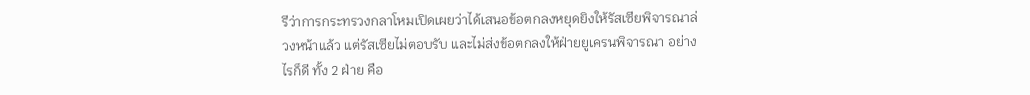รีว่าการกระทรวงกลาโหมเปิดเผยว่าได้เสนอข้อตกลงหยุดยิงให้รัสเซียพิจารณาล่วงหน้าแล้ว แต่รัสเซียไม่ตอบรับ และไม่ส่งข้อตกลงให้ฝ่ายยูเครนพิจารณา อย่างไรก็ดี ทั้ง 2 ฝ่าย คือ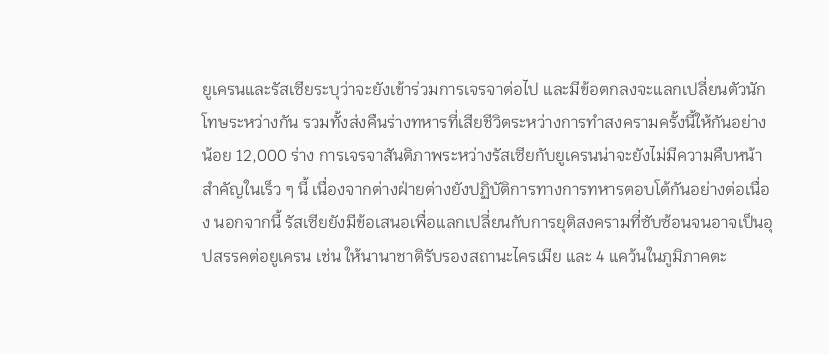ยูเครนและรัสเซียระบุว่าจะยังเข้าร่วมการเจรจาต่อไป และมีข้อตกลงจะแลกเปลี่ยนตัวนักโทษระหว่างกัน รวมทั้งส่งคืนร่างทหารที่เสียชีวิตระหว่างการทำสงครามครั้งนี้ให้กันอย่างน้อย 12,000 ร่าง การเจรจาสันติภาพระหว่างรัสเซียกับยูเครนน่าจะยังไม่มีความคืบหน้าสำคัญในเร็ว ๆ นี้ เนื่องจากต่างฝ่ายต่างยังปฏิบัติการทางการทหารตอบโต้กันอย่างต่อเนื่อง นอกจากนี้ รัสเซียยังมีข้อเสนอเพื่อแลกเปลี่ยนกับการยุติสงครามที่ซับซ้อนจนอาจเป็นอุปสรรคต่อยูเครน เช่น ให้นานาชาติรับรองสถานะไครเมีย และ 4 แคว้นในภูมิภาคตะ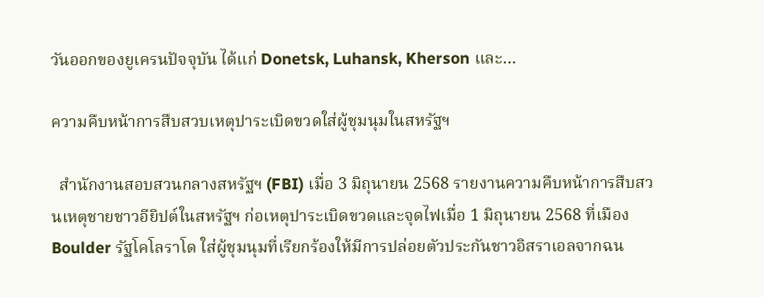วันออกของยูเครนปัจจุบัน ได้แก่ Donetsk, Luhansk, Kherson และ…

ความคืบหน้าการสืบสวบเหตุปาระเบิดขวดใส่ผู้ชุมนุมในสหรัฐฯ

  สำนักงานสอบสวนกลางสหรัฐฯ (FBI) เมื่อ 3 มิถุนายน 2568 รายงานความคืบหน้าการสืบสวนเหตุชายชาวอียิปต์ในสหรัฐฯ ก่อเหตุปาระเบิดขวดและจุดไฟเมื่อ 1 มิถุนายน 2568 ที่เมือง Boulder รัฐโคโลราโด ใส่ผู้ชุมนุมที่เรียกร้องให้มีการปล่อยตัวประกันชาวอิสราเอลจากฉน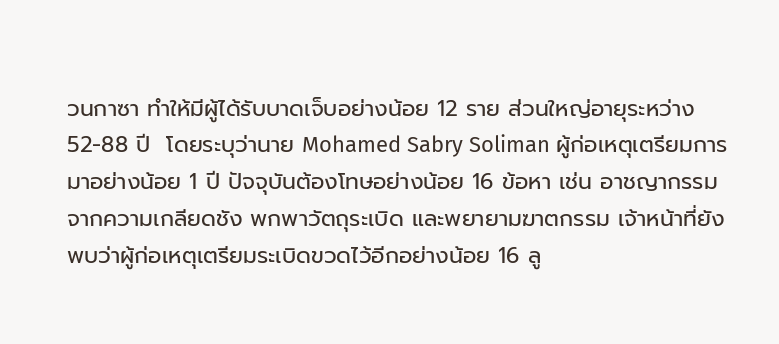วนกาซา ทำให้มีผู้ได้รับบาดเจ็บอย่างน้อย 12 ราย ส่วนใหญ่อายุระหว่าง 52-88 ปี  โดยระบุว่านาย Mohamed Sabry Soliman ผู้ก่อเหตุเตรียมการมาอย่างน้อย 1 ปี ปัจจุบันต้องโทษอย่างน้อย 16 ข้อหา เช่น อาชญากรรมจากความเกลียดชัง พกพาวัตถุระเบิด และพยายามฆาตกรรม เจ้าหน้าที่ยังพบว่าผู้ก่อเหตุเตรียมระเบิดขวดไว้อีกอย่างน้อย 16 ลู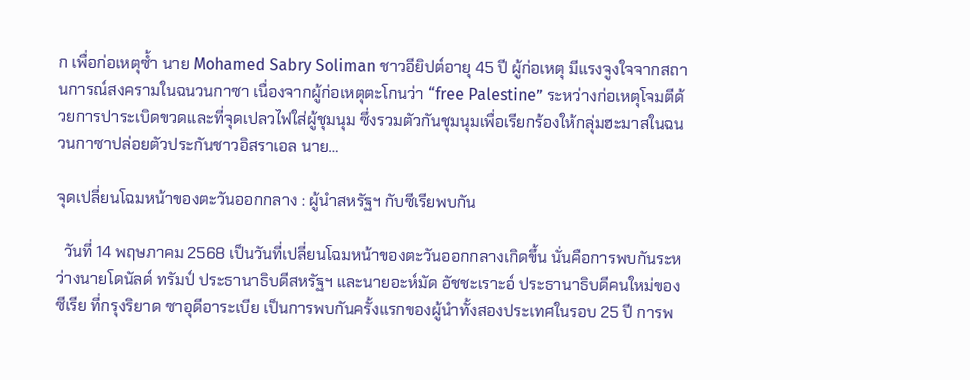ก เพื่อก่อเหตุซ้ำ นาย Mohamed Sabry Soliman ชาวอียิปต์อายุ 45 ปี ผู้ก่อเหตุ มีแรงจูงใจจากสถานการณ์สงครามในฉนวนกาซา เนื่องจากผู้ก่อเหตุตะโกนว่า “free Palestine” ระหว่างก่อเหตุโจมตีด้วยการปาระเบิดขวดและที่จุดเปลวไฟใส่ผู้ชุมนุม ซึ่งรวมตัวกันชุมนุมเพื่อเรียกร้องให้กลุ่มฮะมาสในฉนวนกาซาปล่อยตัวประกันชาวอิสราเอล นาย…

จุดเปลี่ยนโฉมหน้าของตะวันออกกลาง : ผู้นำสหรัฐฯ กับซีเรียพบกัน

  วันที่ 14 พฤษภาคม 2568 เป็นวันที่เปลี่ยนโฉมหน้าของตะวันออกกลางเกิดขึ้น นั่นคือการพบกันระหว่างนายโดนัลด์ ทรัมป์ ประธานาธิบดีสหรัฐฯ และนายอะห์มัด อัชชะเราะอ์ ประธานาธิบดีคนใหม่ของซีเรีย ที่กรุงริยาด ซาอุดีอาระเบีย เป็นการพบกันครั้งแรกของผู้นำทั้งสองประเทศในรอบ 25 ปี การพ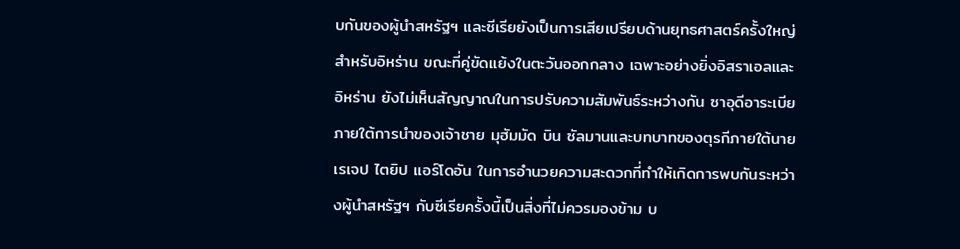บกันของผู้นำสหรัฐฯ และซีเรียยังเป็นการเสียเปรียบด้านยุทธศาสตร์ครั้งใหญ่สำหรับอิหร่าน ขณะที่คู่ขัดแย้งในตะวันออกกลาง เฉพาะอย่างยิ่งอิสราเอลและอิหร่าน ยังไม่เห็นสัญญาณในการปรับความสัมพันธ์ระหว่างกัน ซาอุดีอาระเบียภายใต้การนำของเจ้าชาย มุฮัมมัด บิน ซัลมานและบทบาทของตุรกีภายใต้นายเรเจป ไตยิป แอร์โดอัน ในการอำนวยความสะดวกที่ทำให้เกิดการพบกันระหว่างผู้นำสหรัฐฯ กับซีเรียครั้งนี้เป็นสิ่งที่ไม่ควรมองข้าม บ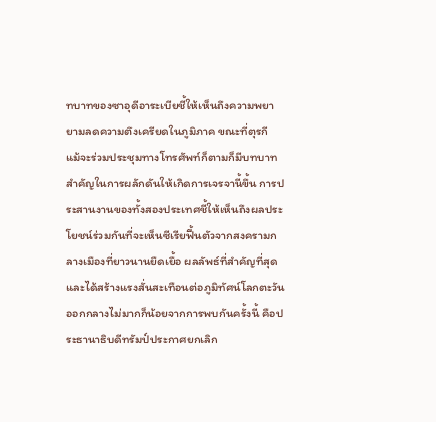ทบาทของซาอุดีอาระเบียชี้ให้เห็นถึงความพยายามลดความตึงเครียดในภูมิภาค ขณะที่ตุรกี แม้จะร่วมประชุมทางโทรศัพท์ก็ตามก็มีบทบาทสำคัญในการผลักดันให้เกิดการเจรจานี้ขึ้น การประสานงานของทั้งสองประเทศชี้ให้เห็นถึงผลประโยชน์ร่วมกันที่จะเห็นซีเรียฟื้นตัวจากสงครามกลางเมืองที่ยาวนานยืดเยื้อ ผลลัพธ์ที่สำคัญที่สุดและได้สร้างแรงสั่นสะเทือนต่อภูมิทัศน์โลกตะวันออกกลางไม่มากก็น้อยจากการพบกันครั้งนี้ คือประธานาธิบดีทรัมป์ประกาศยกเลิก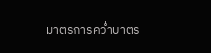มาตรการคว่ำบาตร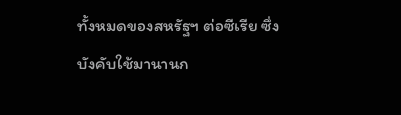ทั้งหมดของสหรัฐฯ ต่อซีเรีย ซึ่งบังคับใช้มานานก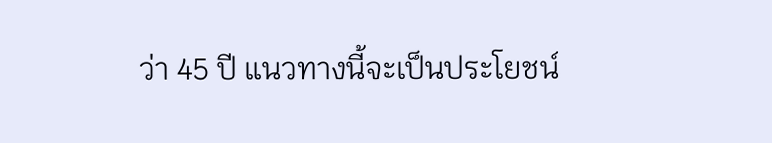ว่า 45 ปี แนวทางนี้จะเป็นประโยชน์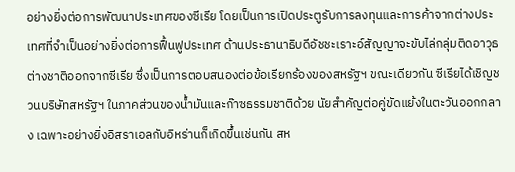อย่างยิ่งต่อการพัฒนาประเทศของซีเรีย โดยเป็นการเปิดประตูรับการลงทุนและการค้าจากต่างประเทศที่จำเป็นอย่างยิ่งต่อการฟื้นฟูประเทศ ด้านประธานาธิบดีอัชชะเราะอ์สัญญาจะขับไล่กลุ่มติดอาวุธต่างชาติออกจากซีเรีย ซึ่งเป็นการตอบสนองต่อข้อเรียกร้องของสหรัฐฯ ขณะเดียวกัน ซีเรียได้เชิญชวนบริษัทสหรัฐฯ ในภาคส่วนของน้ำมันและก๊าซธรรมชาติด้วย นัยสำคัญต่อคู่ขัดแย้งในตะวันออกกลาง เฉพาะอย่างยิ่งอิสราเอลกับอิหร่านก็เกิดขึ้นเช่นกัน สห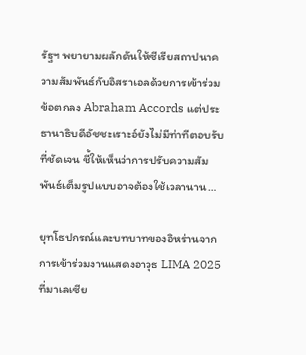รัฐฯ พยายามผลักดันให้ซีเรียสถาปนาความสัมพันธ์กับอิสราเอลด้วยการเข้าร่วมข้อตกลง Abraham Accords แต่ประธานาธิบดีอัชชะเราะอ์ยังไม่มีท่าทีตอบรับที่ชัดเจน ชี้ให้เห็นว่าการปรับความสัมพันธ์เต็มรูปแบบอาจต้องใช้เวลานาน…

ยุทโธปกรณ์และบทบาทของอิหร่านจากการเข้าร่วมงานแสดงอาวุธ LIMA 2025 ที่มาเลเซีย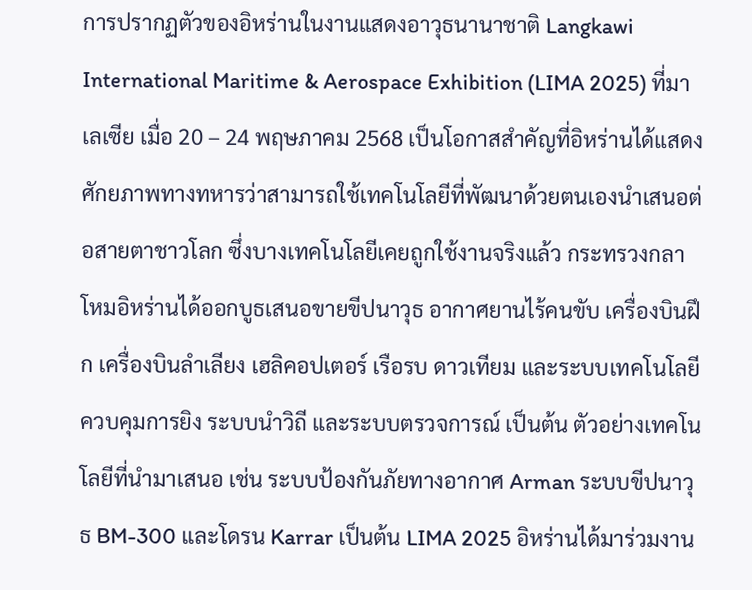การปรากฏตัวของอิหร่านในงานแสดงอาวุธนานาชาติ Langkawi International Maritime & Aerospace Exhibition (LIMA 2025) ที่มาเลเซีย เมื่อ 20 – 24 พฤษภาคม 2568 เป็นโอกาสสำคัญที่อิหร่านได้แสดงศักยภาพทางทหารว่าสามารถใช้เทคโนโลยีที่พัฒนาด้วยตนเองนำเสนอต่อสายตาชาวโลก ซึ่งบางเทคโนโลยีเคยถูกใช้งานจริงแล้ว กระทรวงกลาโหมอิหร่านได้ออกบูธเสนอขายขีปนาวุธ อากาศยานไร้คนขับ เครื่องบินฝึก เครื่องบินลำเลียง เฮลิคอปเตอร์ เรือรบ ดาวเทียม และระบบเทคโนโลยีควบคุมการยิง ระบบนำวิถี และระบบตรวจการณ์ เป็นต้น ตัวอย่างเทคโนโลยีที่นำมาเสนอ เช่น ระบบป้องกันภัยทางอากาศ Arman ระบบขีปนาวุธ BM-300 และโดรน Karrar เป็นต้น LIMA 2025 อิหร่านได้มาร่วมงาน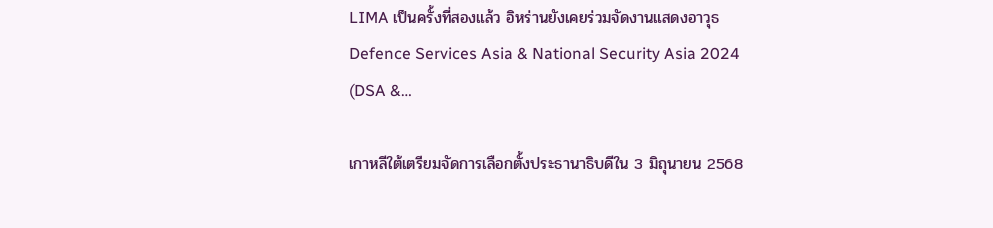LIMA เป็นครั้งที่สองแล้ว อิหร่านยังเคยร่วมจัดงานแสดงอาวุธ Defence Services Asia & National Security Asia 2024 (DSA &…

เกาหลีใต้เตรียมจัดการเลือกตั้งประธานาธิบดีใน 3 มิถุนายน 2568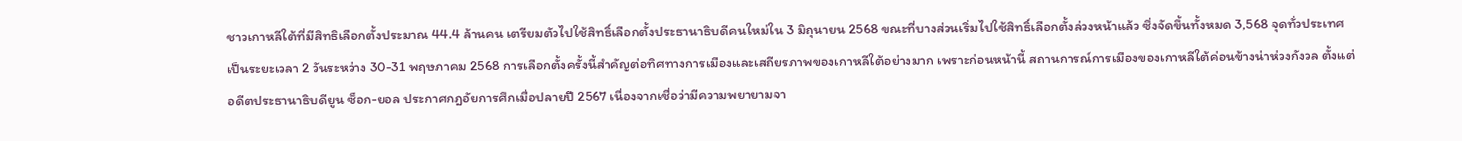ชาวเกาหลีใต้ที่มีสิทธิเลือกตั้งประมาณ 44.4 ล้านคน เตรียมตัวไปใช้สิทธิ์เลือกตั้งประธานาธิบดีคนใหม่ใน 3 มิถุนายน 2568 ขณะที่บางส่วนเริ่มไปใช้สิทธิ์เลือกตั้งล่วงหน้าแล้ว ซึ่งจัดขึ้นทั้งหมด 3,568 จุดทั่วประเทศ เป็นระยะเวลา 2 วันระหว่าง 30-31 พฤษภาคม 2568 การเลือกตั้งครั้งนี้สำคัญต่อทิศทางการเมืองและเสถียรภาพของเกาหลีใต้อย่างมาก เพราะก่อนหน้านี้ สถานการณ์การเมืองของเกาหลีใต้ค่อนข้างน่าห่วงกังวล ตั้งแต่อดีตประธานาธิบดียูน ซ็อก-ยอล ประกาศกฎอัยการศึกเมื่อปลายปี 2567 เนื่องจากเชื่อว่ามีความพยายามจา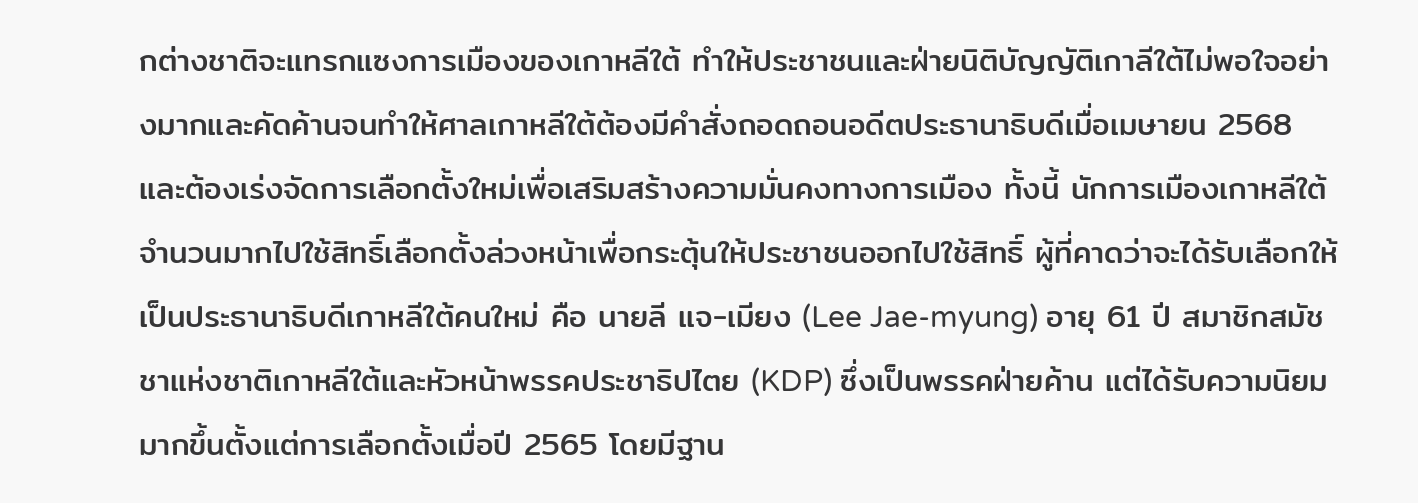กต่างชาติจะแทรกแซงการเมืองของเกาหลีใต้ ทำให้ประชาชนและฝ่ายนิติบัญญัติเกาลีใต้ไม่พอใจอย่างมากและคัดค้านจนทำให้ศาลเกาหลีใต้ต้องมีคำสั่งถอดถอนอดีตประธานาธิบดีเมื่อเมษายน 2568 และต้องเร่งจัดการเลือกตั้งใหม่เพื่อเสริมสร้างความมั่นคงทางการเมือง ทั้งนี้ นักการเมืองเกาหลีใต้จำนวนมากไปใช้สิทธิ์เลือกตั้งล่วงหน้าเพื่อกระตุ้นให้ประชาชนออกไปใช้สิทธิ์ ผู้ที่คาดว่าจะได้รับเลือกให้เป็นประธานาธิบดีเกาหลีใต้คนใหม่ คือ นายลี แจ-เมียง (Lee Jae-myung) อายุ 61 ปี สมาชิกสมัชชาแห่งชาติเกาหลีใต้และหัวหน้าพรรคประชาธิปไตย (KDP) ซึ่งเป็นพรรคฝ่ายค้าน แต่ได้รับความนิยมมากขึ้นตั้งแต่การเลือกตั้งเมื่อปี 2565 โดยมีฐาน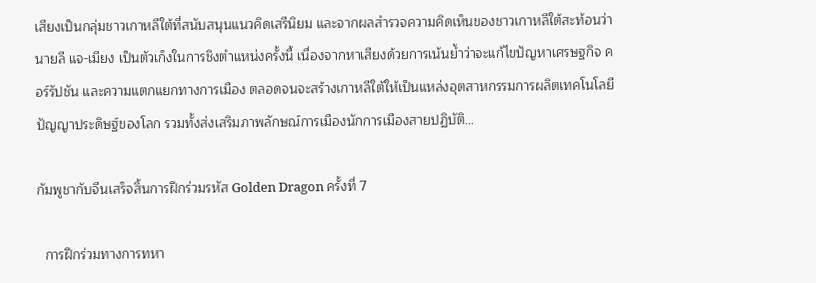เสียงเป็นกลุ่มชาวเกาหลีใต้ที่สนับสนุนแนวคิดเสรีนิยม และจากผลสำรวจความคิดเห็นของชาวเกาหลีใต้สะท้อนว่า นายลี แจ-เมียง เป็นตัวเก็งในการชิงตำแหน่งครั้งนี้ เนื่องจากหาเสียงด้วยการเน้นย้ำว่าจะแก้ไขปัญหาเศรษฐกิจ คอร์รัปชัน และความแตกแยกทางการเมือง ตลอดจนจะสร้างเกาหลีใต้ให้เป็นแหล่งอุตสาหกรรมการผลิตเทคโนโลยีปัญญาประดิษฐ์ของโลก รวมทั้งส่งเสริมภาพลักษณ์การเมืองนักการเมืองสายปฏิบัติ…

กัมพูชากับจีนเสร็จสิ้นการฝึกร่วมรหัส Golden Dragon ครั้งที่ 7

  การฝึกร่วมทางการทหา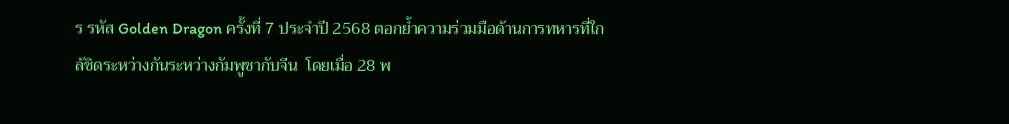ร รหัส Golden Dragon ครั้งที่ 7 ประจำปี 2568 ตอกย้ำความร่วมมือด้านการทหารที่ใกล้ชิดระหว่างกันระหว่างกัมพูชากับจีน  โดยเมื่อ 28 พ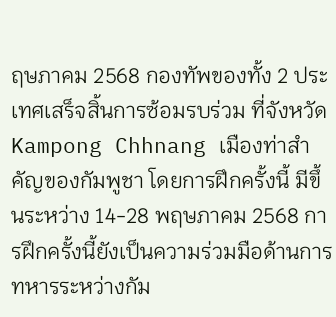ฤษภาคม 2568 กองทัพของทั้ง 2 ประเทศเสร็จสิ้นการซ้อมรบร่วม ที่จังหวัด Kampong Chhnang เมืองท่าสำคัญของกัมพูชา โดยการฝึกครั้งนี้ มีขึ้นระหว่าง 14-28 พฤษภาคม 2568 การฝึกครั้งนี้ยังเป็นความร่วมมือด้านการทหารระหว่างกัม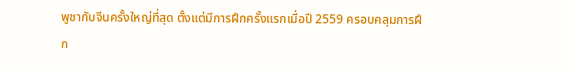พูชากับจีนครั้งใหญ่ที่สุด ตั้งแต่มีการฝึกครั้งแรกเมื่อปี 2559 ครอบคลุมการฝึก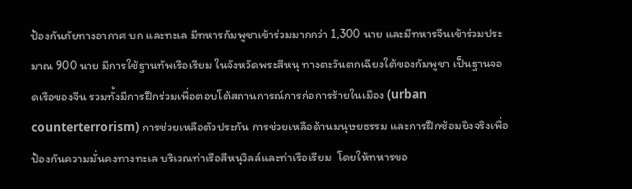ป้องกันภัยทางอากาศ บก และทะเล มีทหารกัมพูชาเข้าร่วมมากกว่า 1,300 นาย และมีทหารจีนเข้าร่วมประมาณ 900 นาย มีการใช้ฐานทัพเรือเรียม ในจังหวัดพระสีหนุ ทางตะวันตกเฉียงใต้ของกัมพูชา เป็นฐานจอดเรือของจีน รวมทั้งมีการฝึกร่วมเพื่อตอบโต้สถานการณ์การก่อการร้ายในเมือง (urban counterterrorism) การช่วยเหลือตัวประกัน การช่วยเหลือด้านมนุษยธรรม และการฝึกซ้อมยิงจริงเพื่อป้องกันความมั่นคงทางทะเล บริเวณท่าเรือสีหนุวิลล์และท่าเรือเรียม  โดยให้ทหารขอ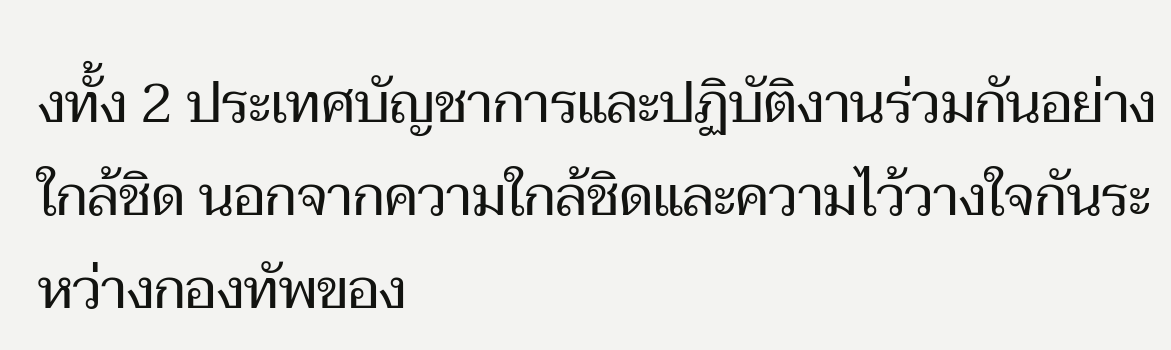งทั้ง 2 ประเทศบัญชาการและปฏิบัติงานร่วมกันอย่างใกล้ชิด นอกจากความใกล้ชิดและความไว้วางใจกันระหว่างกองทัพของ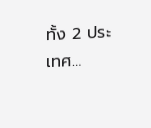ทั้ง 2 ประเทศ…